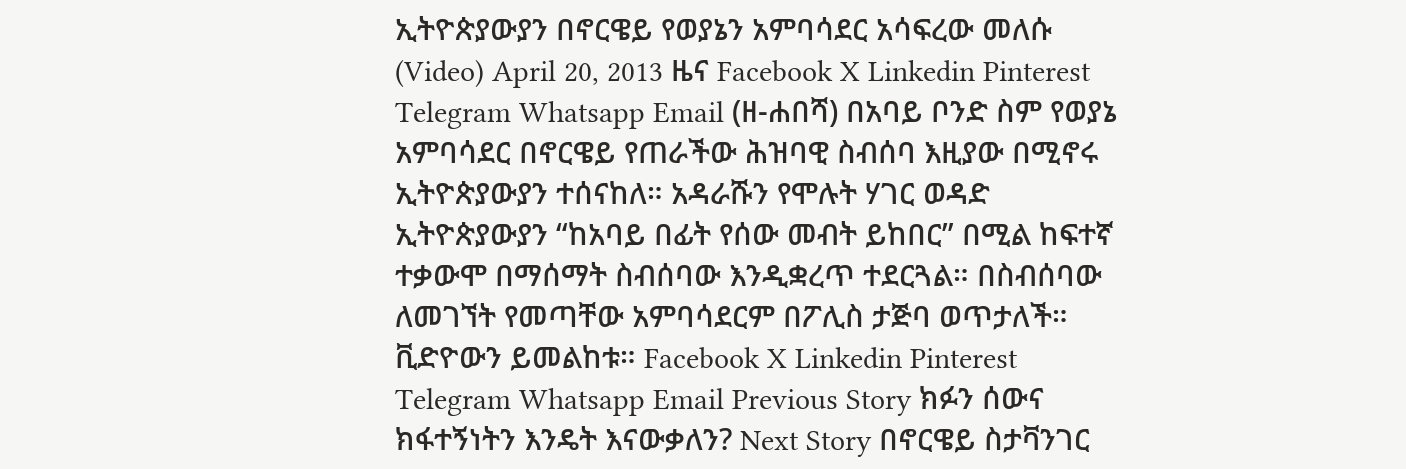ኢትዮጵያውያን በኖርዌይ የወያኔን አምባሳደር አሳፍረው መለሱ (Video) April 20, 2013 ዜና Facebook X Linkedin Pinterest Telegram Whatsapp Email (ዘ-ሐበሻ) በአባይ ቦንድ ስም የወያኔ አምባሳደር በኖርዌይ የጠራችው ሕዝባዊ ስብሰባ እዚያው በሚኖሩ ኢትዮጵያውያን ተሰናከለ። አዳራሹን የሞሉት ሃገር ወዳድ ኢትዮጵያውያን “ከአባይ በፊት የሰው መብት ይከበር” በሚል ከፍተኛ ተቃውሞ በማሰማት ስብሰባው እንዲቋረጥ ተደርጓል። በስብሰባው ለመገኘት የመጣቸው አምባሳደርም በፖሊስ ታጅባ ወጥታለች። ቪድዮውን ይመልከቱ። Facebook X Linkedin Pinterest Telegram Whatsapp Email Previous Story ክፉን ሰውና ክፋተኝነትን እንዴት እናውቃለን? Next Story በኖርዌይ ስታቫንገር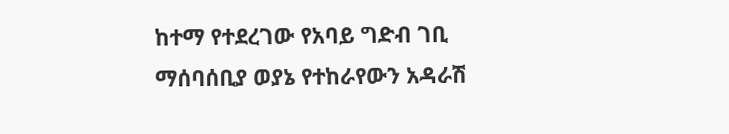ከተማ የተደረገው የአባይ ግድብ ገቢ ማሰባሰቢያ ወያኔ የተከራየውን አዳራሽ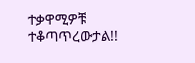ተቃዋሚዎቹ ተቆጣጥረውታል!!